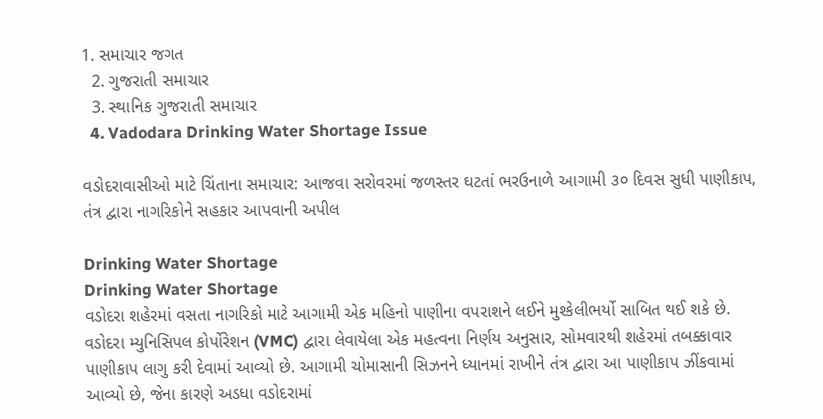1. સમાચાર જગત
  2. ગુજરાતી સમાચાર
  3. સ્થાનિક ગુજરાતી સમાચાર
  4. Vadodara Drinking Water Shortage Issue

વડોદરાવાસીઓ માટે ચિંતાના સમાચાર: આજવા સરોવરમાં જળસ્તર ઘટતાં ભરઉનાળે આગામી ૩૦ દિવસ સુધી પાણીકાપ, તંત્ર દ્વારા નાગરિકોને સહકાર આપવાની અપીલ

Drinking Water Shortage
Drinking Water Shortage
વડોદરા શહેરમાં વસતા નાગરિકો માટે આગામી એક મહિનો પાણીના વપરાશને લઈને મુશ્કેલીભર્યો સાબિત થઈ શકે છે. વડોદરા મ્યુનિસિપલ કોર્પોરેશન (VMC) દ્વારા લેવાયેલા એક મહત્વના નિર્ણય અનુસાર, સોમવારથી શહેરમાં તબક્કાવાર પાણીકાપ લાગુ કરી દેવામાં આવ્યો છે. આગામી ચોમાસાની સિઝનને ધ્યાનમાં રાખીને તંત્ર દ્વારા આ પાણીકાપ ઝીંકવામાં આવ્યો છે, જેના કારણે અડધા વડોદરામાં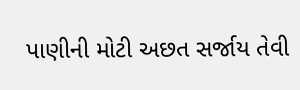પાણીની મોટી અછત સર્જાય તેવી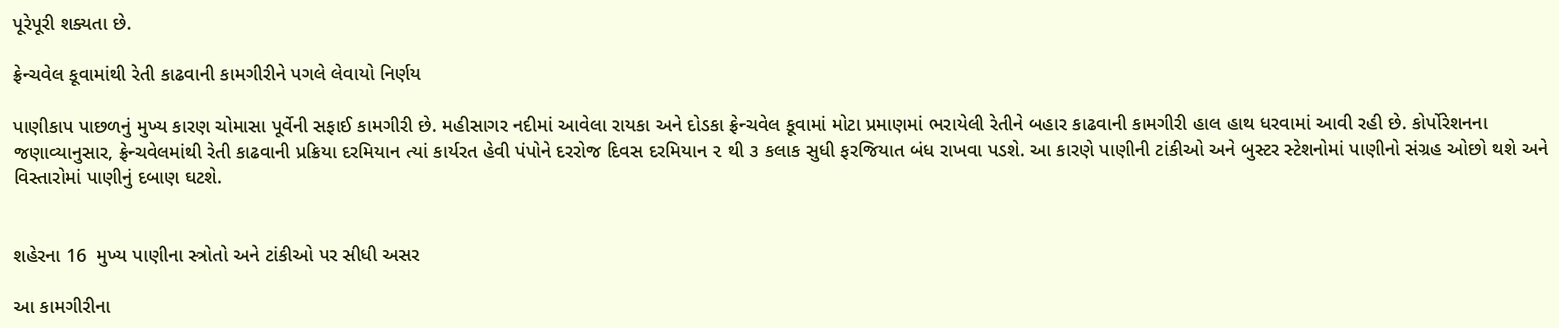પૂરેપૂરી શક્યતા છે.

ફ્રેન્ચવેલ કૂવામાંથી રેતી કાઢવાની કામગીરીને પગલે લેવાયો નિર્ણય

પાણીકાપ પાછળનું મુખ્ય કારણ ચોમાસા પૂર્વેની સફાઈ કામગીરી છે. મહીસાગર નદીમાં આવેલા રાયકા અને દોડકા ફ્રેન્ચવેલ કૂવામાં મોટા પ્રમાણમાં ભરાયેલી રેતીને બહાર કાઢવાની કામગીરી હાલ હાથ ધરવામાં આવી રહી છે. કોર્પોરેશનના જણાવ્યાનુસાર, ફ્રેન્ચવેલમાંથી રેતી કાઢવાની પ્રક્રિયા દરમિયાન ત્યાં કાર્યરત હેવી પંપોને દરરોજ દિવસ દરમિયાન ૨ થી ૩ કલાક સુધી ફરજિયાત બંધ રાખવા પડશે. આ કારણે પાણીની ટાંકીઓ અને બુસ્ટર સ્ટેશનોમાં પાણીનો સંગ્રહ ઓછો થશે અને વિસ્તારોમાં પાણીનું દબાણ ઘટશે.


શહેરના 16  મુખ્ય પાણીના સ્ત્રોતો અને ટાંકીઓ પર સીધી અસર

આ કામગીરીના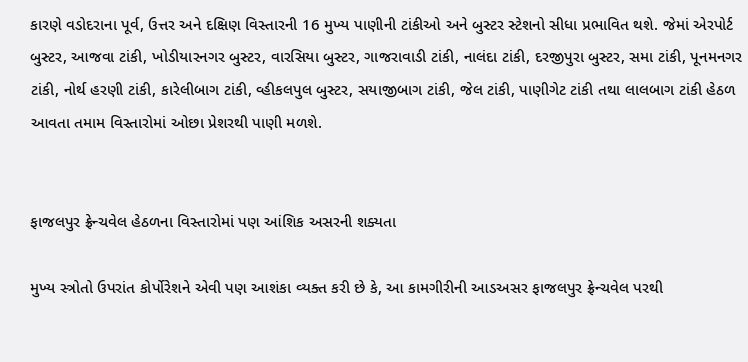કારણે વડોદરાના પૂર્વ, ઉત્તર અને દક્ષિણ વિસ્તારની 16 મુખ્ય પાણીની ટાંકીઓ અને બુસ્ટર સ્ટેશનો સીધા પ્રભાવિત થશે. જેમાં એરપોર્ટ બુસ્ટર, આજવા ટાંકી, ખોડીયારનગર બુસ્ટર, વારસિયા બુસ્ટર, ગાજરાવાડી ટાંકી, નાલંદા ટાંકી, દરજીપુરા બુસ્ટર, સમા ટાંકી, પૂનમનગર ટાંકી, નોર્થ હરણી ટાંકી, કારેલીબાગ ટાંકી, વ્હીકલપુલ બુસ્ટર, સયાજીબાગ ટાંકી, જેલ ટાંકી, પાણીગેટ ટાંકી તથા લાલબાગ ટાંકી હેઠળ આવતા તમામ વિસ્તારોમાં ઓછા પ્રેશરથી પાણી મળશે.


ફાજલપુર ફ્રેન્ચવેલ હેઠળના વિસ્તારોમાં પણ આંશિક અસરની શક્યતા

મુખ્ય સ્ત્રોતો ઉપરાંત કોર્પોરેશને એવી પણ આશંકા વ્યક્ત કરી છે કે, આ કામગીરીની આડઅસર ફાજલપુર ફ્રેન્ચવેલ પરથી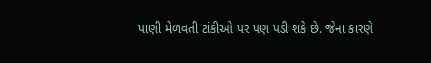પાણી મેળવતી ટાંકીઓ પર પણ પડી શકે છે. જેના કારણે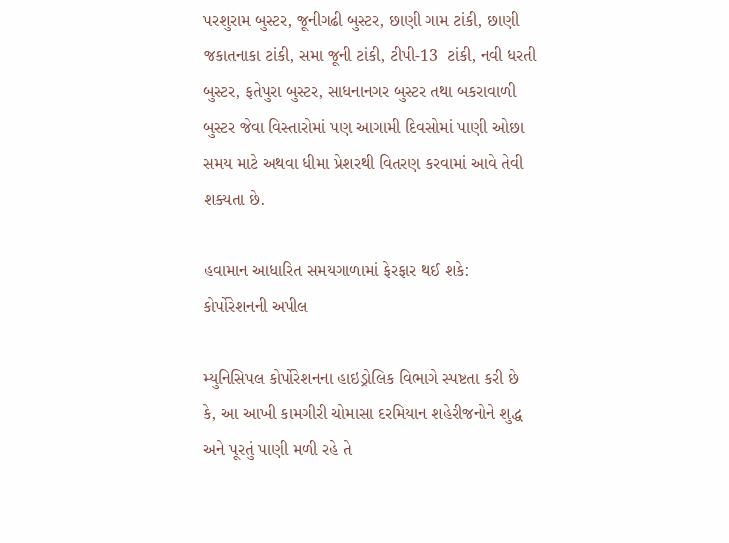પરશુરામ બુસ્ટર, જૂનીગઢી બુસ્ટર, છાણી ગામ ટાંકી, છાણી જકાતનાકા ટાંકી, સમા જૂની ટાંકી, ટીપી-13  ટાંકી, નવી ધરતી બુસ્ટર, ફતેપુરા બુસ્ટર, સાધનાનગર બુસ્ટર તથા બકરાવાળી બુસ્ટર જેવા વિસ્તારોમાં પણ આગામી દિવસોમાં પાણી ઓછા સમય માટે અથવા ધીમા પ્રેશરથી વિતરણ કરવામાં આવે તેવી શક્યતા છે.

હવામાન આધારિત સમયગાળામાં ફેરફાર થઈ શકે: કોર્પોરેશનની અપીલ

મ્યુનિસિપલ કોર્પોરેશનના હાઇડ્રોલિક વિભાગે સ્પષ્ટતા કરી છે કે, આ આખી કામગીરી ચોમાસા દરમિયાન શહેરીજનોને શુદ્ધ અને પૂરતું પાણી મળી રહે તે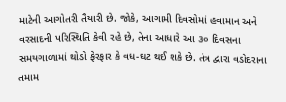માટેની આગોતરી તૈયારી છે. જોકે, આગામી દિવસોમાં હવામાન અને વરસાદની પરિસ્થિતિ કેવી રહે છે, તેના આધારે આ ૩૦ દિવસના સમયગાળામાં થોડો ફેરફાર કે વધ-ઘટ થઈ શકે છે. તંત્ર દ્વારા વડોદરાના તમામ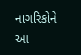નાગરિકોને આ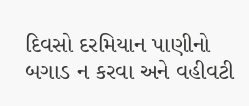દિવસો દરમિયાન પાણીનો બગાડ ન કરવા અને વહીવટી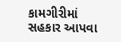કામગીરીમાં સહકાર આપવા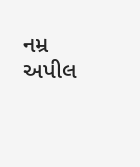નમ્ર અપીલ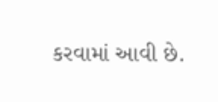કરવામાં આવી છે.